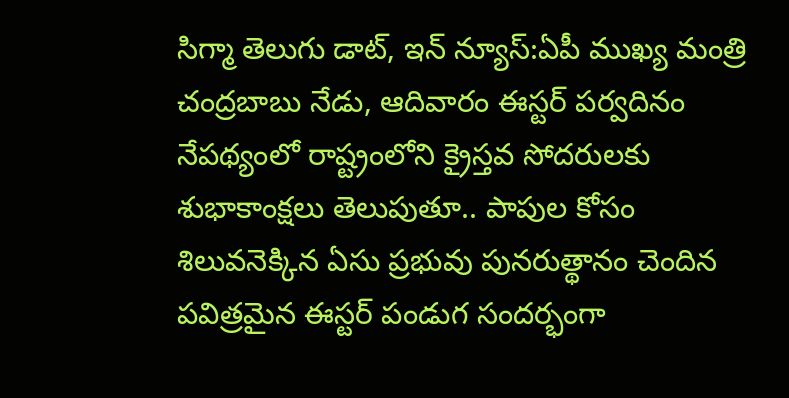సిగ్మా తెలుగు డాట్, ఇన్ న్యూస్:ఏపీ ముఖ్య మంత్రి చంద్రబాబు నేడు, ఆదివారం ఈస్టర్ పర్వదినం నేపథ్యంలో రాష్ట్రంలోని క్రైస్తవ సోదరులకు శుభాకాంక్షలు తెలుపుతూ.. పాపుల కోసం శిలువనెక్కిన ఏసు ప్రభువు పునరుత్థానం చెందిన పవిత్రమైన ఈస్టర్ పండుగ సందర్భంగా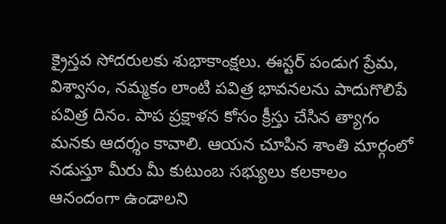క్రైస్తవ సోదరులకు శుభాకాంక్షలు. ఈస్టర్ పండుగ ప్రేమ, విశ్వాసం, నమ్మకం లాంటి పవిత్ర భావనలను పాదుగొలిపే పవిత్ర దినం. పాప ప్రక్షాళన కోసం క్రీస్తు చేసిన త్యాగం మనకు ఆదర్శం కావాలి. ఆయన చూపిన శాంతి మార్గంలో నడుస్తూ మీరు మీ కుటుంబ సభ్యులు కలకాలం ఆనందంగా ఉండాలని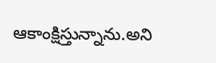ఆకాంక్షిస్తున్నాను.అని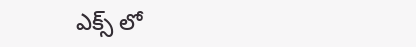ఎక్స్ లో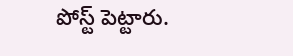పోస్ట్ పెట్టారు.